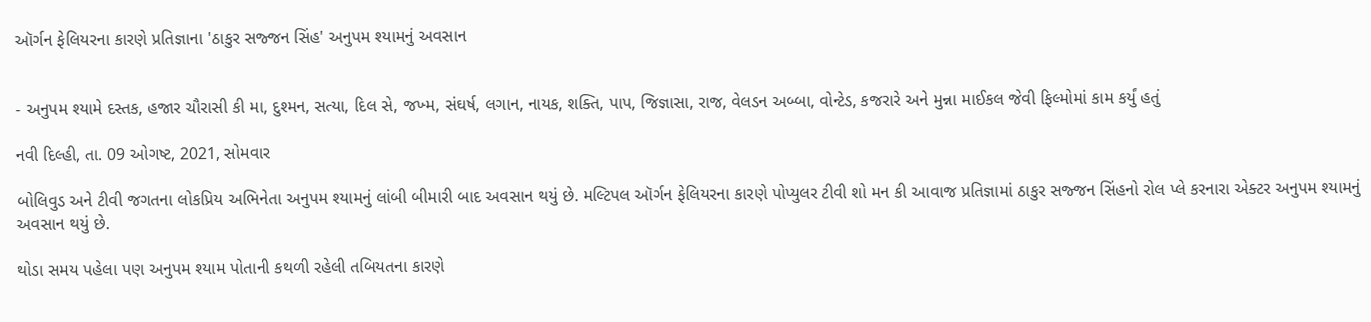ઑર્ગન ફેલિયરના કારણે પ્રતિજ્ઞાના 'ઠાકુર સજ્જન સિંહ' અનુપમ શ્યામનું અવસાન


- અનુપમ શ્યામે દસ્તક, હજાર ચૌરાસી કી મા, દુશ્મન, સત્યા, દિલ સે, જખ્મ, સંઘર્ષ, લગાન, નાયક, શક્તિ, પાપ, જિજ્ઞાસા, રાજ, વેલડન અબ્બા, વોન્ટેડ, કજરારે અને મુન્ના માઈકલ જેવી ફિલ્મોમાં કામ કર્યું હતું

નવી દિલ્હી, તા. 09 ઓગષ્ટ, 2021, સોમવાર

બોલિવુડ અને ટીવી જગતના લોકપ્રિય અભિનેતા અનુપમ શ્યામનું લાંબી બીમારી બાદ અવસાન થયું છે. મલ્ટિપલ ઑર્ગન ફેલિયરના કારણે પોપ્યુલર ટીવી શો મન કી આવાજ પ્રતિજ્ઞામાં ઠાકુર સજ્જન સિંહનો રોલ પ્લે કરનારા એક્ટર અનુપમ શ્યામનું અવસાન થયું છે.

થોડા સમય પહેલા પણ અનુપમ શ્યામ પોતાની કથળી રહેલી તબિયતના કારણે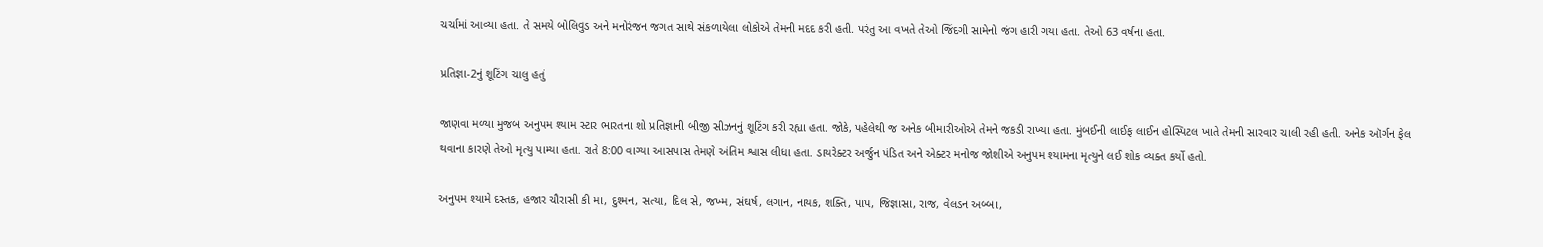ચર્ચામાં આવ્યા હતા. તે સમયે બોલિવુડ અને મનોરંજન જગત સાથે સંકળાયેલા લોકોએ તેમની મદદ કરી હતી. પરંતુ આ વખતે તેઓ જિંદગી સામેનો જંગ હારી ગયા હતા. તેઓ 63 વર્ષના હતા.

પ્રતિજ્ઞા-2નું શૂટિંગ ચાલુ હતું

જાણવા મળ્યા મુજબ અનુપમ શ્યામ સ્ટાર ભારતના શો પ્રતિજ્ઞાની બીજી સીઝનનું શૂટિંગ કરી રહ્યા હતા. જોકે, પહેલેથી જ અનેક બીમારીઓએ તેમને જકડી રાખ્યા હતા. મુંબઈની લાઈફ લાઈન હોસ્પિટલ ખાતે તેમની સારવાર ચાલી રહી હતી. અનેક ઑર્ગન ફેલ થવાના કારણે તેઓ મૃત્યુ પામ્યા હતા. રાતે 8:00 વાગ્યા આસપાસ તેમણે અંતિમ શ્વાસ લીધા હતા. ડાયરેક્ટર અર્જુન પંડિત અને એક્ટર મનોજ જોશીએ અનુપમ શ્યામના મૃત્યુને લઈ શોક વ્યક્ત કર્યો હતો.

અનુપમ શ્યામે દસ્તક, હજાર ચૌરાસી કી મા, દુશ્મન, સત્યા, દિલ સે, જખ્મ, સંઘર્ષ, લગાન, નાયક, શક્તિ, પાપ, જિજ્ઞાસા, રાજ, વેલડન અબ્બા,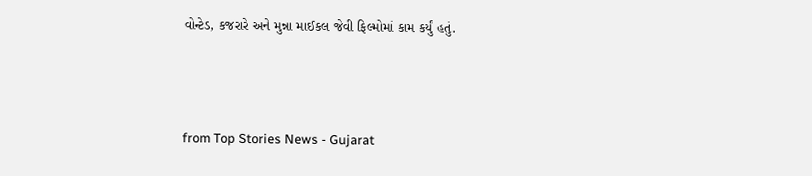વોન્ટેડ, કજરારે અને મુન્ના માઈકલ જેવી ફિલ્મોમાં કામ કર્યું હતું.



from Top Stories News - Gujarat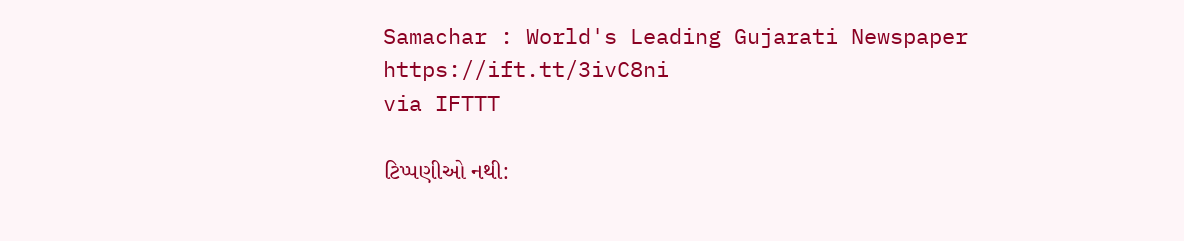Samachar : World's Leading Gujarati Newspaper https://ift.tt/3ivC8ni
via IFTTT

ટિપ્પણીઓ નથી: